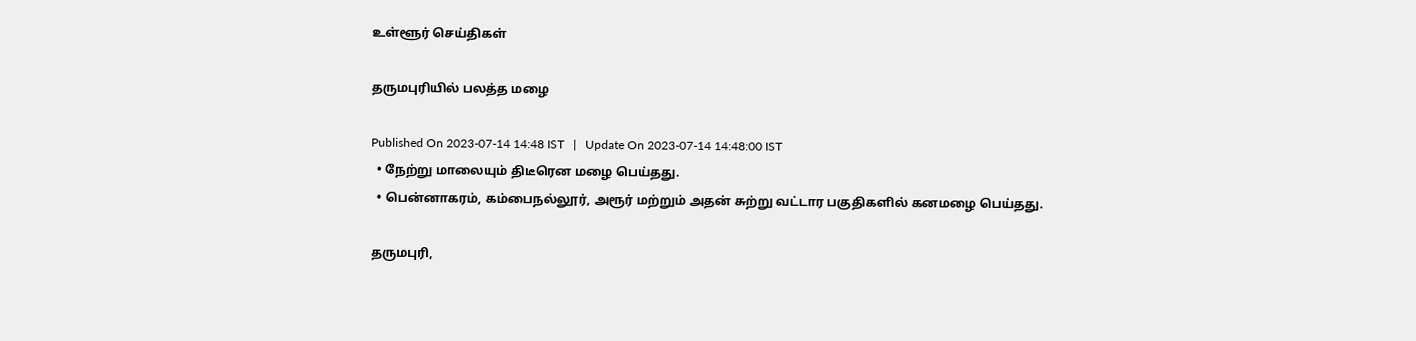உள்ளூர் செய்திகள்

தருமபுரியில் பலத்த மழை

Published On 2023-07-14 14:48 IST   |   Update On 2023-07-14 14:48:00 IST
  • நேற்று மாலையும் திடீரென மழை பெய்தது.
  • பென்னாகரம், கம்பைநல்லூர், அரூர் மற்றும் அதன் சுற்று வட்டார பகுதிகளில் கனமழை பெய்தது.

தருமபுரி,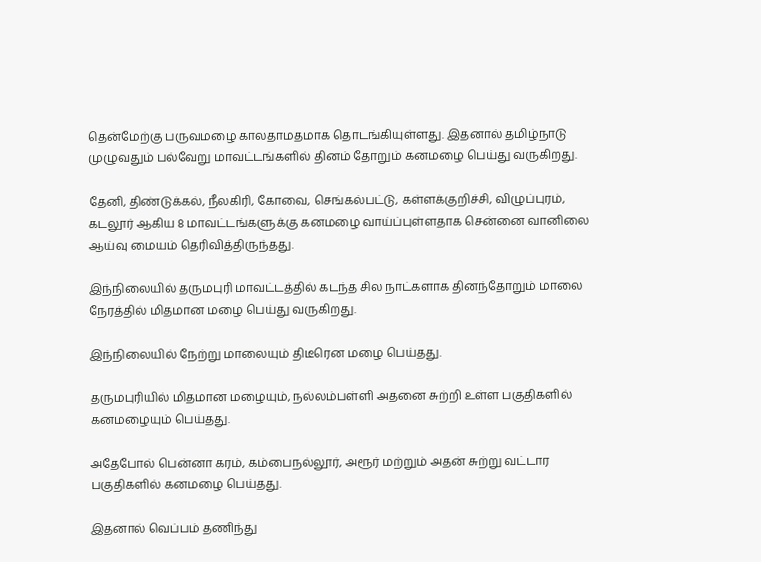தென்மேற்கு பருவமழை காலதாமதமாக தொடங்கியுள்ளது. இதனால் தமிழ்நாடு முழுவதும் பல்வேறு மாவட்டங்களில் தினம் தோறும் கனமழை பெய்து வருகிறது.

தேனி, திண்டுக்கல், நீலகிரி, கோவை, செங்கல்பட்டு, கள்ளக்குறிச்சி, விழுப்புரம், கடலூர் ஆகிய 8 மாவட்டங்களுக்கு கனமழை வாய்ப்புள்ளதாக சென்னை வானிலை ஆய்வு மையம் தெரிவித்திருந்தது.

இந்நிலையில் தருமபுரி மாவட்டத்தில் கடந்த சில நாட்களாக தினந்தோறும் மாலை நேரத்தில் மிதமான மழை பெய்து வருகிறது.

இந்நிலையில் நேற்று மாலையும் திடீரென மழை பெய்தது.

தருமபுரியில் மிதமான மழையும், நல்லம்பள்ளி அதனை சுற்றி உள்ள பகுதிகளில் கனமழையும் பெய்தது.

அதேபோல் பென்னா கரம், கம்பைநல்லூர், அரூர் மற்றும் அதன் சுற்று வட்டார பகுதிகளில் கனமழை பெய்தது.

இதனால் வெப்பம் தணிந்து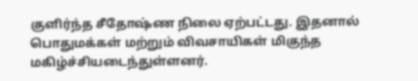குளிர்ந்த சீதோஷ்ண நிலை ஏற்பட்டது. இதனால் பொதுமக்கள் மற்றும் விவசாயிகள் மிகுந்த மகிழ்ச்சியடைந்துள்ளனர்.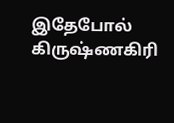இதேபோல் கிருஷ்ணகிரி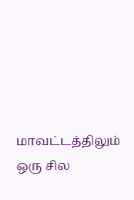மாவட்டத்திலும் ஒரு சில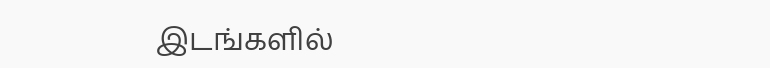இடங்களில்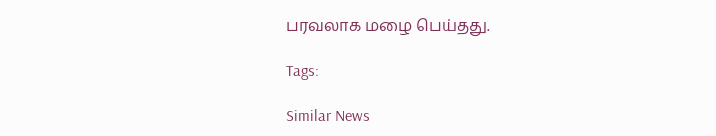பரவலாக மழை பெய்தது.

Tags:

Similar News